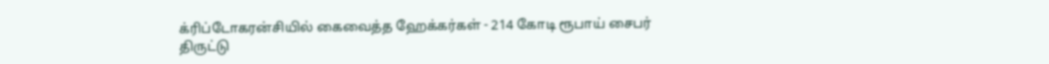க்ரிப்டோகரன்சியில் கைவைத்த ஹேக்கர்கள் - 214 கோடி ரூபாய் சைபர் திருட்டு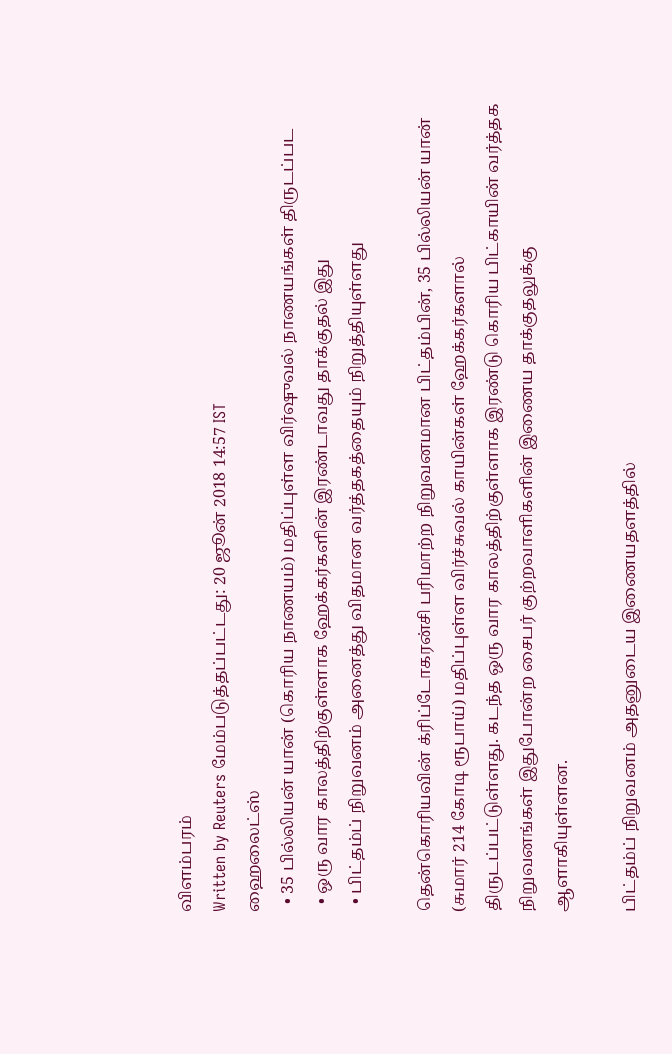விளம்பரம்
Written by Reuters மேம்படுத்தப்பட்டது: 20 ஜூன் 2018 14:57 IST
ஹைலைட்ஸ்
  • 35 பில்லியன் யான் (கொரிய நாணயம்) மதிப்புள்ள விர்ஷுவல் நாணயங்கள் திருடப்பட
  • ஒரு வார காலத்திற்குள்ளாக ஹேக்கர்களின் இரண்டாவது தாக்குதல் இது
  • பிட்தம்ப் நிறுவனம் அனைத்து விதமான வர்த்தகத்தையும் நிறுத்தியுள்ளது

தென்கொரியவின் க்ரிப்டோகரன்சி பரிமாற்ற நிறுவனமான பிட்தம்பின், 35 பில்லியன் யான் (சுமார் 214 கோடி ரூபாய்) மதிப்புள்ள விர்ச்சுவல் காயின்கள் ஹேக்கர்களால் திருடப்பட்டுள்ளது. கடந்த ஒரு வார காலத்திற்குள்ளாக இரண்டு கொரிய பிட்காயின் வர்த்தக நிறுவனங்கள் இதுபோன்ற சைபர் குற்றவாளிகளின் இணைய தாக்குதலுக்கு ஆளாகியுள்ளன.

பிட்தம்ப் நிறுவனம் அதனுடைய இணையதளத்தில்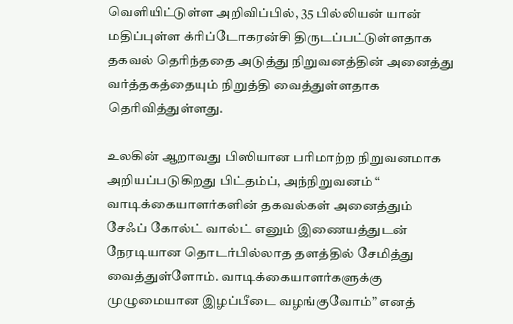வெளியிட்டுள்ள அறிவிப்பில், 35 பில்லியன் யான் மதிப்புள்ள க்ரிப்டோகரன்சி திருடப்பட்டுள்ளதாக தகவல் தெரிந்ததை அடுத்து நிறுவனத்தின் அனைத்து வர்த்தகத்தையும் நிறுத்தி வைத்துள்ளதாக தெரிவித்துள்ளது.

உலகின் ஆறாவது பிஸியான பரிமாற்ற நிறுவனமாக அறியப்படுகிறது பிட்தம்ப், அந்நிறுவனம் “ வாடிக்கையாளர்களின் தகவல்கள் அனைத்தும் சேஃப் கோல்ட் வால்ட் எனும் இணையத்துடன் நேரடியான தொடர்பில்லாத தளத்தில் சேமித்து வைத்துள்ளோம். வாடிக்கையாளர்களுக்கு முழுமையான இழப்பீடை வழங்குவோம்” எனத்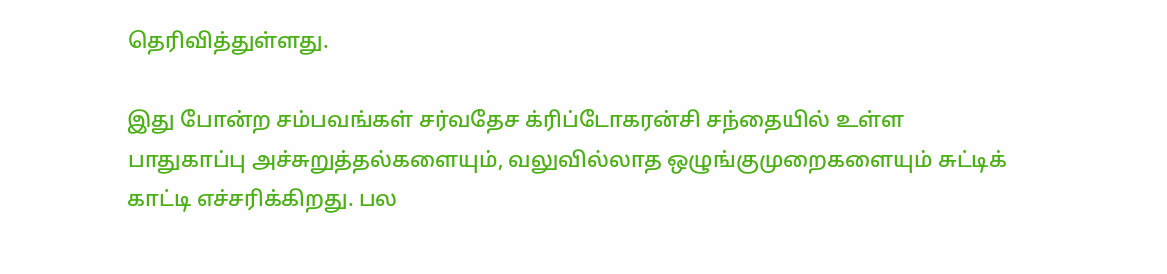தெரிவித்துள்ளது.

இது போன்ற சம்பவங்கள் சர்வதேச க்ரிப்டோகரன்சி சந்தையில் உள்ள பாதுகாப்பு அச்சுறுத்தல்களையும், வலுவில்லாத ஒழுங்குமுறைகளையும் சுட்டிக் காட்டி எச்சரிக்கிறது. பல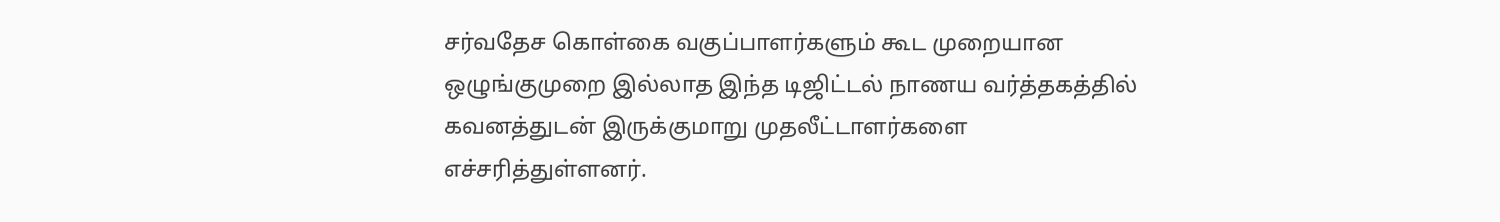சர்வதேச கொள்கை வகுப்பாளர்களும் கூட முறையான ஒழுங்குமுறை இல்லாத இந்த டிஜிட்டல் நாணய வர்த்தகத்தில் கவனத்துடன் இருக்குமாறு முதலீட்டாளர்களை எச்சரித்துள்ளனர்.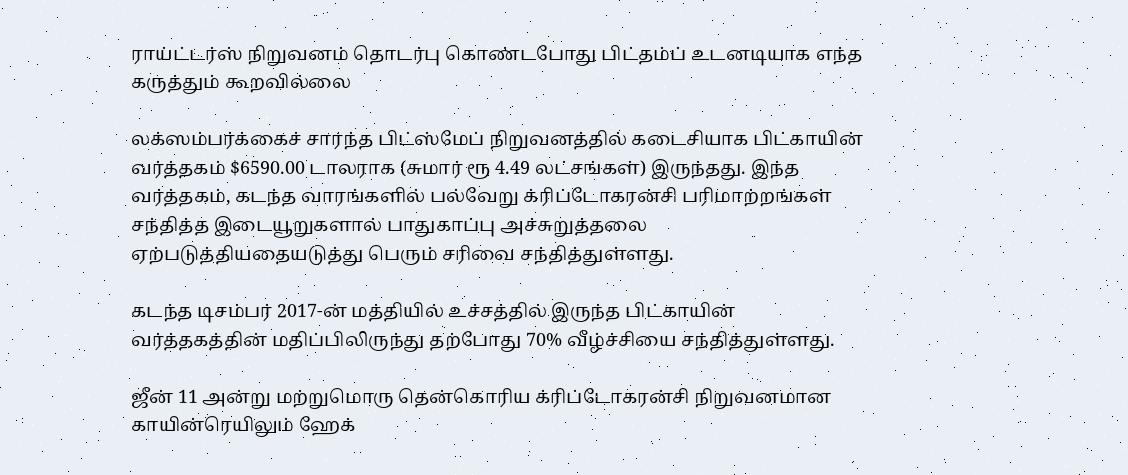ராய்ட்டர்ஸ் நிறுவனம் தொடர்பு கொண்டபோது பிட்தம்ப் உடனடியாக எந்த கருத்தும் கூறவில்லை

லக்ஸம்பர்க்கைச் சார்ந்த பிட்ஸ்மேப் நிறுவனத்தில் கடைசியாக பிட்காயின் வர்த்தகம் $6590.00 டாலராக (சுமார் ரூ 4.49 லட்சங்கள்) இருந்தது. இந்த வர்த்தகம், கடந்த வாரங்களில் பல்வேறு க்ரிப்டோகரன்சி பரிமாற்றங்கள் சந்தித்த இடையூறுகளால் பாதுகாப்பு அச்சுறுத்தலை ஏற்படுத்தியதையடுத்து பெரும் சரிவை சந்தித்துள்ளது.

கடந்த டிசம்பர் 2017-ன் மத்தியில் உச்சத்தில் இருந்த பிட்காயின் வர்த்தகத்தின் மதிப்பிலிருந்து தற்போது 70% வீழ்ச்சியை சந்தித்துள்ளது.

ஜீன் 11 அன்று மற்றுமொரு தென்கொரிய க்ரிப்டோகரன்சி நிறுவனமான காயின்ரெயிலும் ஹேக்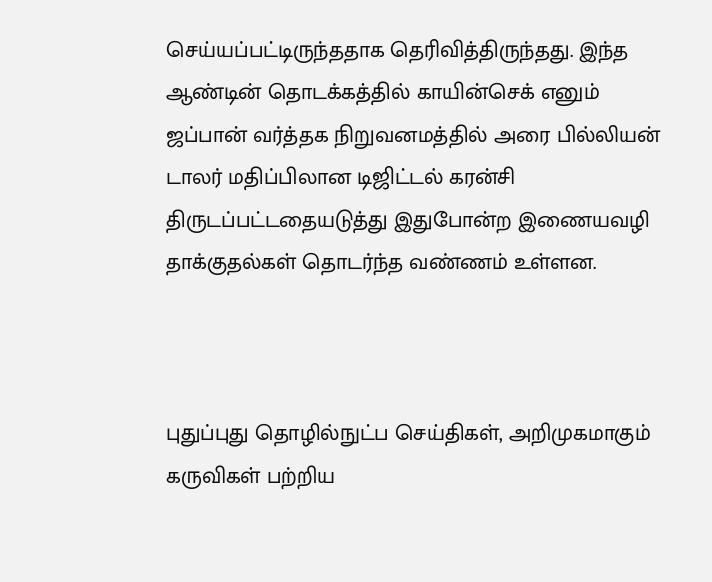செய்யப்பட்டிருந்ததாக தெரிவித்திருந்தது. இந்த ஆண்டின் தொடக்கத்தில் காயின்செக் எனும் ஜப்பான் வர்த்தக நிறுவனமத்தில் அரை பில்லியன் டாலர் மதிப்பிலான டிஜிட்டல் கரன்சி திருடப்பட்டதையடுத்து இதுபோன்ற இணையவழி தாக்குதல்கள் தொடர்ந்த வண்ணம் உள்ளன.



புதுப்புது தொழில்நுட்ப செய்திகள், அறிமுகமாகும் கருவிகள் பற்றிய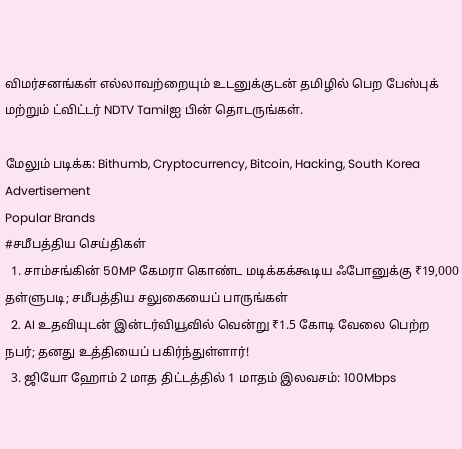விமர்சனங்கள் எல்லாவற்றையும் உடனுக்குடன் தமிழில் பெற பேஸ்புக் மற்றும் ட்விட்டர் NDTV Tamilஐ பின் தொடருங்கள்.

மேலும் படிக்க: Bithumb, Cryptocurrency, Bitcoin, Hacking, South Korea
Advertisement
Popular Brands
#சமீபத்திய செய்திகள்
  1. சாம்சங்கின் 50MP கேமரா கொண்ட மடிக்கக்கூடிய ஃபோனுக்கு ₹19,000 தள்ளுபடி; சமீபத்திய சலுகையைப் பாருங்கள்
  2. AI உதவியுடன் இன்டர்வியூவில் வென்று ₹1.5 கோடி வேலை பெற்ற நபர்; தனது உத்தியைப் பகிர்ந்துள்ளார்!
  3. ஜியோ ஹோம் 2 மாத திட்டத்தில் 1 மாதம் இலவசம்: 100Mbps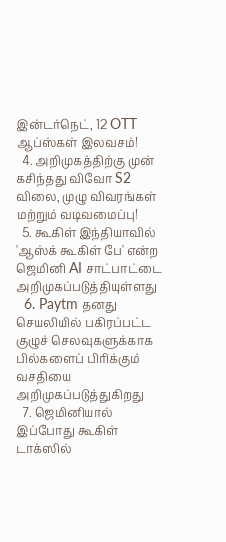இன்டர்நெட், 12 OTT ஆப்ஸ்கள் இலவசம்!
  4. அறிமுகத்திற்கு முன் கசிந்தது விவோ S2 விலை, முழு விவரங்கள் மற்றும் வடிவமைப்பு!
  5. கூகிள் இந்தியாவில் 'ஆஸ்க் கூகிள் பே' என்ற ஜெமினி AI சாட்பாட்டை அறிமுகப்படுத்தியுள்ளது
  6. Paytm தனது செயலியில் பகிரப்பட்ட குழுச் செலவுகளுக்காக பில்களைப் பிரிக்கும் வசதியை அறிமுகப்படுத்துகிறது
  7. ஜெமினியால் இப்போது கூகிள் டாக்ஸில்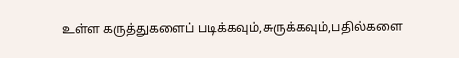உள்ள கருத்துகளைப் படிக்கவும்,சுருக்கவும்,பதில்களை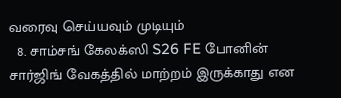வரைவு செய்யவும் முடியும்
  8. சாம்சங் கேலக்ஸி S26 FE போனின் சார்ஜிங் வேகத்தில் மாற்றம் இருக்காது என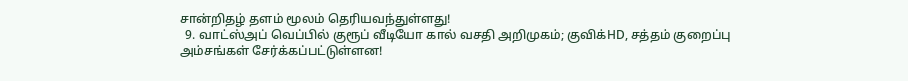சான்றிதழ் தளம் மூலம் தெரியவந்துள்ளது!
  9. வாட்ஸ்அப் வெப்பில் குரூப் வீடியோ கால் வசதி அறிமுகம்; குவிக்HD, சத்தம் குறைப்பு அம்சங்கள் சேர்க்கப்பட்டுள்ளன!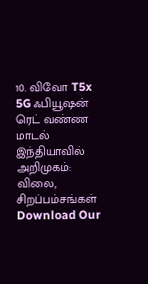10. விவோ T5x 5G ஃபியூஷன் ரெட் வண்ண மாடல் இந்தியாவில் அறிமுகம்: விலை, சிறப்பம்சங்கள்
Download Our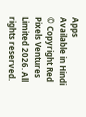Apps
Available in Hindi
© Copyright Red Pixels Ventures Limited 2026. All rights reserved.